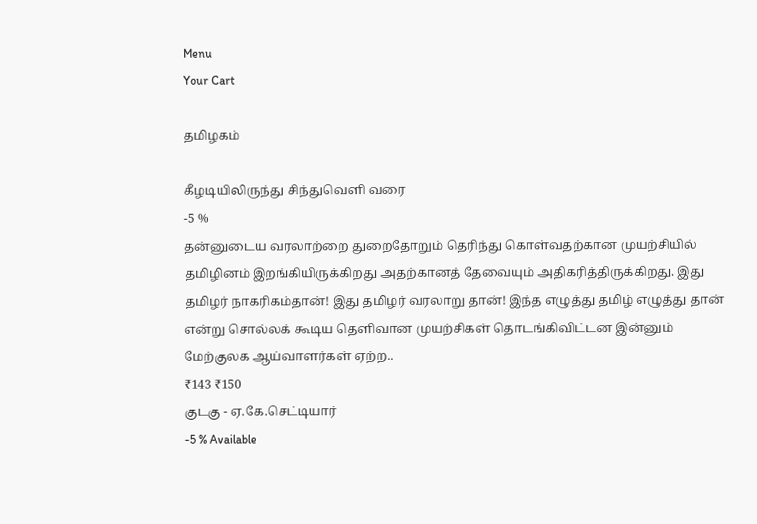Menu
Your Cart

தமிழகம்

கீழடியிலிருந்து சிந்துவெளி வரை
-5 %
தன்னுடைய வரலாற்றை துறைதோறும் தெரிந்து கொள்வதற்கான முயற்சியில் தமிழினம் இறங்கியிருக்கிறது அதற்கானத் தேவையும் அதிகரித்திருக்கிறது. இது தமிழர் நாகரிகம்தான்! இது தமிழர் வரலாறு தான்! இந்த எழுத்து தமிழ் எழுத்து தான் என்று சொல்லக் கூடிய தெளிவான முயற்சிகள் தொடங்கிவிட்டன இன்னும் மேற்குலக ஆய்வாளர்கள் ஏற்ற..
₹143 ₹150
குடகு - ஏ.கே.செட்டியார்
-5 % Available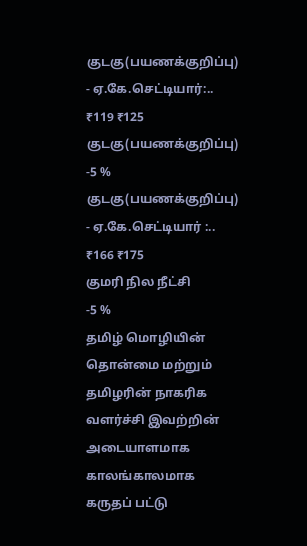குடகு(பயணக்குறிப்பு) - ஏ.கே.செட்டியார்:..
₹119 ₹125
குடகு(பயணக்குறிப்பு)
-5 %
குடகு(பயணக்குறிப்பு) - ஏ.கே.செட்டியார் :..
₹166 ₹175
குமரி நில நீட்சி
-5 %
தமிழ் மொழியின் தொன்மை மற்றும் தமிழரின் நாகரிக வளர்ச்சி இவற்றின் அடையாளமாக காலங்காலமாக கருதப் பட்டு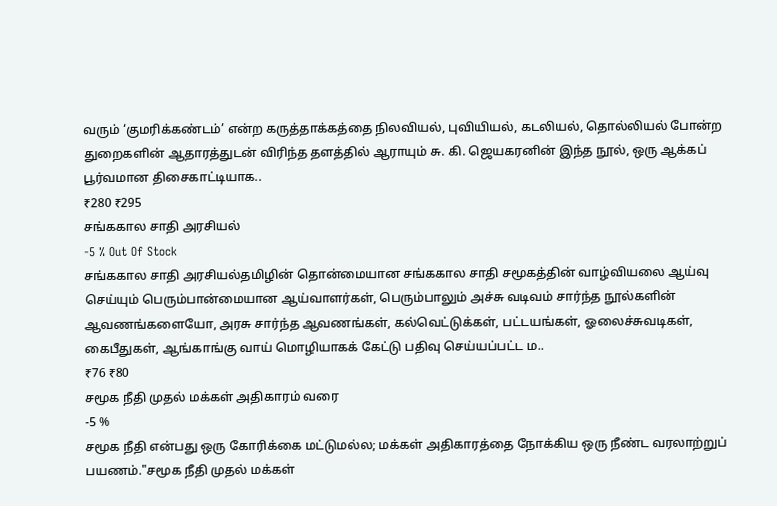வரும் ‘குமரிக்கண்டம்’ என்ற கருத்தாக்கத்தை நிலவியல், புவியியல், கடலியல், தொல்லியல் போன்ற துறைகளின் ஆதாரத்துடன் விரிந்த தளத்தில் ஆராயும் சு. கி. ஜெயகரனின் இந்த நூல், ஒரு ஆக்கப் பூர்வமான திசைகாட்டியாக..
₹280 ₹295
சங்ககால சாதி அரசியல்
-5 % Out Of Stock
சங்ககால சாதி அரசியல்தமிழின் தொன்மையான சங்ககால சாதி சமூகத்தின் வாழ்வியலை ஆய்வு செய்யும் பெரும்பான்மையான ஆய்வாளர்கள், பெரும்பாலும் அச்சு வடிவம் சார்ந்த நூல்களின் ஆவணங்களையோ, அரசு சார்ந்த ஆவணங்கள், கல்வெட்டுக்கள், பட்டயங்கள், ஓலைச்சுவடிகள், கைபீதுகள், ஆங்காங்கு வாய் மொழியாகக் கேட்டு பதிவு செய்யப்பட்ட ம..
₹76 ₹80
சமூக நீதி முதல் மக்கள் அதிகாரம் வரை
-5 %
சமூக நீதி என்பது ஒரு கோரிக்கை மட்டுமல்ல; மக்கள் அதிகாரத்தை நோக்கிய ஒரு நீண்ட வரலாற்றுப் பயணம்."சமூக நீதி முதல் மக்கள்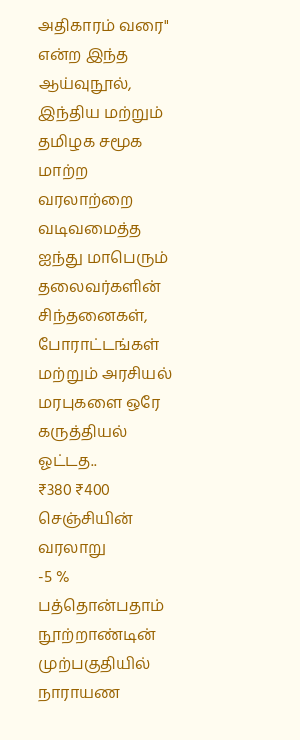அதிகாரம் வரை" என்ற இந்த ஆய்வுநூல், இந்திய மற்றும் தமிழக சமூக மாற்ற வரலாற்றை வடிவமைத்த ஐந்து மாபெரும் தலைவர்களின் சிந்தனைகள், போராட்டங்கள் மற்றும் அரசியல் மரபுகளை ஒரே கருத்தியல் ஓட்டத..
₹380 ₹400
செஞ்சியின் வரலாறு
-5 %
பத்தொன்பதாம் நூற்றாண்டின் முற்பகுதியில் நாராயண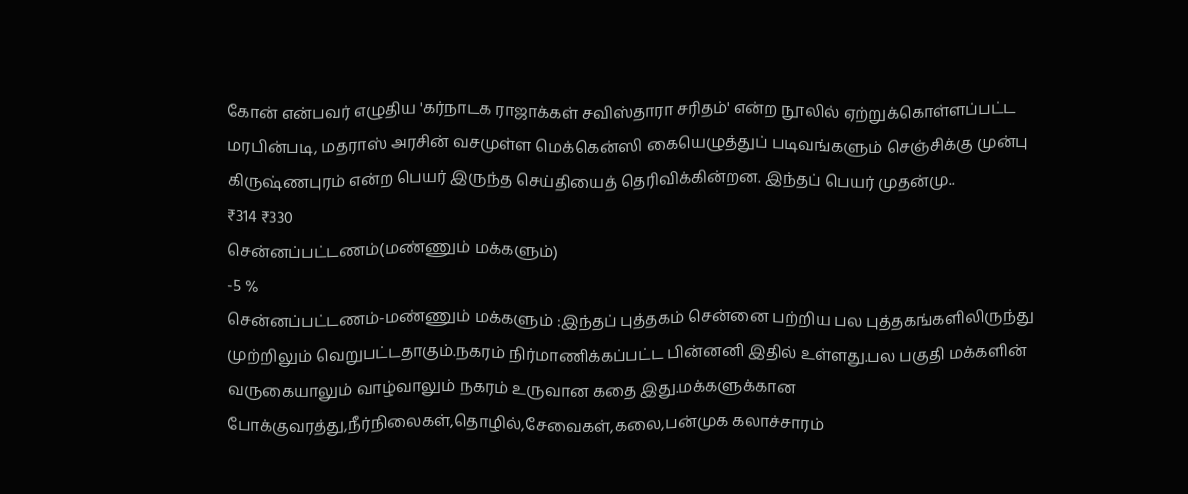கோன் என்பவர் எழுதிய 'கர்நாடக ராஜாக்கள் சவிஸ்தாரா சரிதம்' என்ற நூலில் ஏற்றுக்கொள்ளப்பட்ட மரபின்படி, மதராஸ் அரசின் வசமுள்ள மெக்கென்ஸி கையெழுத்துப் படிவங்களும் செஞ்சிக்கு முன்பு கிருஷ்ணபுரம் என்ற பெயர் இருந்த செய்தியைத் தெரிவிக்கின்றன. இந்தப் பெயர் முதன்மு..
₹314 ₹330
சென்னப்பட்டணம்(மண்ணும் மக்களும்)
-5 %
சென்னப்பட்டணம்-மண்ணும் மக்களும் :இந்தப் புத்தகம் சென்னை பற்றிய பல புத்தகங்களிலிருந்து முற்றிலும் வெறுபட்டதாகும்.நகரம் நிர்மாணிக்கப்பட்ட பின்னனி இதில் உள்ளது.பல பகுதி மக்களின் வருகையாலும் வாழ்வாலும் நகரம் உருவான கதை இது.மக்களுக்கான போக்குவரத்து,நீர்நிலைகள்,தொழில்,சேவைகள்,கலை,பன்முக கலாச்சாரம்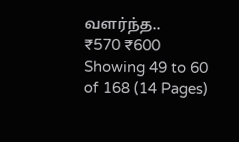வளர்ந்த..
₹570 ₹600
Showing 49 to 60 of 168 (14 Pages)